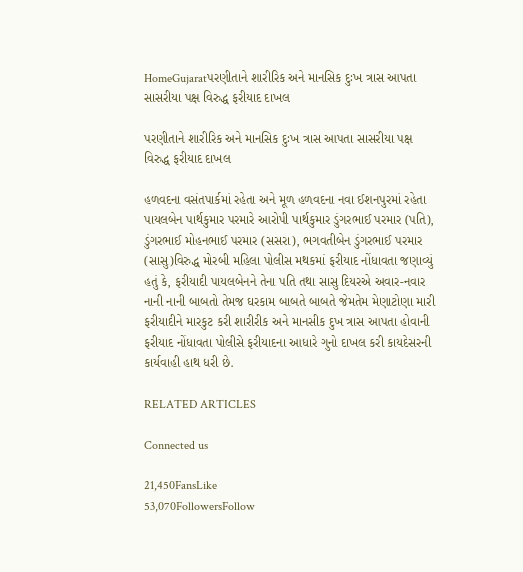HomeGujaratપરણીતાને શારીરિક અને માનસિક દુઃખ ત્રાસ આપતા સાસરીયા પક્ષ વિરુદ્ધ ફરીયાદ દાખલ

પરણીતાને શારીરિક અને માનસિક દુઃખ ત્રાસ આપતા સાસરીયા પક્ષ વિરુદ્ધ ફરીયાદ દાખલ

હળવદના વસંતપાર્કમાં રહેતા અને મૂળ હળવદના નવા ઈશનપુરમાં રહેતા પાયલબેન પાર્થકુમાર પરમારે આરોપી પાર્થકુમાર ડુંગરભાઈ પરમાર (પતિ), ડુંગરભાઈ મોહનભાઈ પરમાર (સસરા), ભગવતીબેન ડુંગરભાઈ પરમાર (સાસુ)વિરુદ્ધ મોરબી મહિલા પોલીસ મથકમાં ફરીયાદ નોંધાવતા જણાવ્યું હતું કે, ફરીયાદી પાયલબેનને તેના પતિ તથા સાસુ દિયરએ અવાર-નવાર નાની નાની બાબતો તેમજ ઘરકામ બાબતે બાબતે જેમતેમ મેણાટોણા મારી ફરીયાદીને મારકુટ કરી શારીરીક અને માનસીક દુખ ત્રાસ આપતા હોવાની ફરીયાદ નોંધાવતા પોલીસે ફરીયાદના આધારે ગુનો દાખલ કરી કાયદેસરની કાર્યવાહી હાથ ધરી છે.

RELATED ARTICLES

Connected us

21,450FansLike
53,070FollowersFollow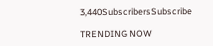3,440SubscribersSubscribe

TRENDING NOW